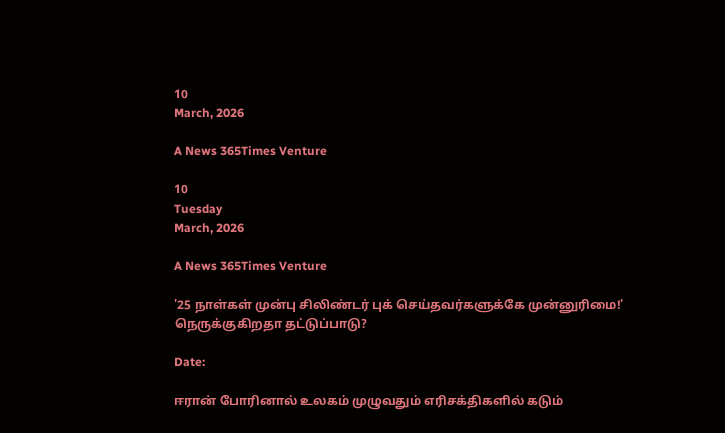10
March, 2026

A News 365Times Venture

10
Tuesday
March, 2026

A News 365Times Venture

'25 நாள்கள் முன்பு சிலிண்டர் புக் செய்தவர்களுக்கே முன்னுரிமை!' நெருக்குகிறதா தட்டுப்பாடு?

Date:

ஈரான் போரினால் உலகம் முழுவதும் எரிசக்திகளில் கடும்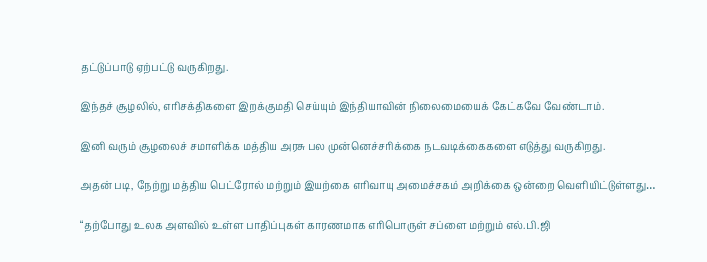தட்டுப்பாடு ஏற்பட்டு வருகிறது.

இந்தச் சூழலில், எரிசக்திகளை இறக்குமதி செய்யும் இந்தியாவின் நிலைமையைக் கேட்கவே வேண்டாம்.

இனி வரும் சூழலைச் சமாளிக்க மத்திய அரசு பல முன்னெச்சரிக்கை நடவடிக்கைகளை எடுத்து வருகிறது.

அதன் படி, நேற்று மத்திய பெட்ரோல் மற்றும் இயற்கை எரிவாயு அமைச்சகம் அறிக்கை ஒன்றை வெளியிட்டுள்ளது…

“தற்போது உலக அளவில் உள்ள பாதிப்புகள் காரணமாக எரிபொருள் சப்ளை மற்றும் எல்.பி.ஜி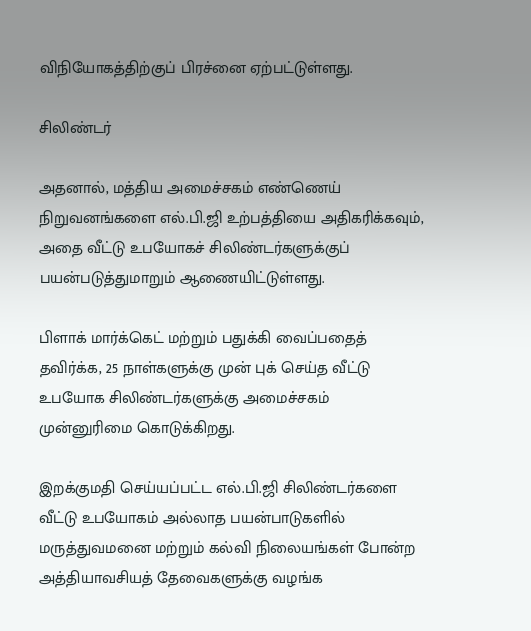விநியோகத்திற்குப் பிரச்னை ஏற்பட்டுள்ளது.

சிலிண்டர்

அதனால், மத்திய அமைச்சகம் எண்ணெய் நிறுவனங்களை எல்.பி.ஜி உற்பத்தியை அதிகரிக்கவும், அதை வீட்டு உபயோகச் சிலிண்டர்களுக்குப் பயன்படுத்துமாறும் ஆணையிட்டுள்ளது.

பிளாக் மார்க்கெட் மற்றும் பதுக்கி வைப்பதைத் தவிர்க்க, 25 நாள்களுக்கு முன் புக் செய்த வீட்டு உபயோக சிலிண்டர்களுக்கு அமைச்சகம் முன்னுரிமை கொடுக்கிறது.

இறக்குமதி செய்யப்பட்ட எல்.பி.ஜி சிலிண்டர்களை வீட்டு உபயோகம் அல்லாத பயன்பாடுகளில் மருத்துவமனை மற்றும் கல்வி நிலையங்கள் போன்ற அத்தியாவசியத் தேவைகளுக்கு வழங்க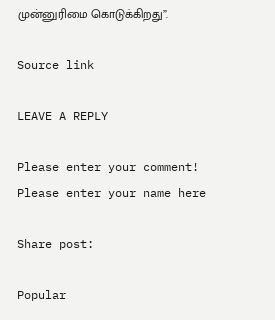முன்னுரிமை கொடுக்கிறது”.

Source link

LEAVE A REPLY

Please enter your comment!
Please enter your name here

Share post:

Popular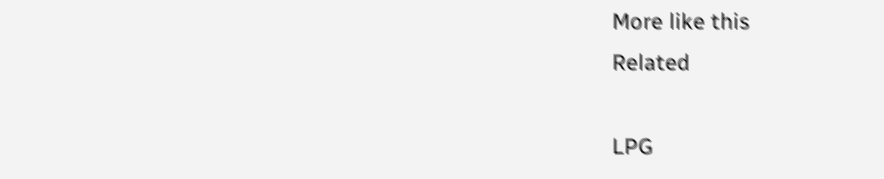More like this
Related

LPG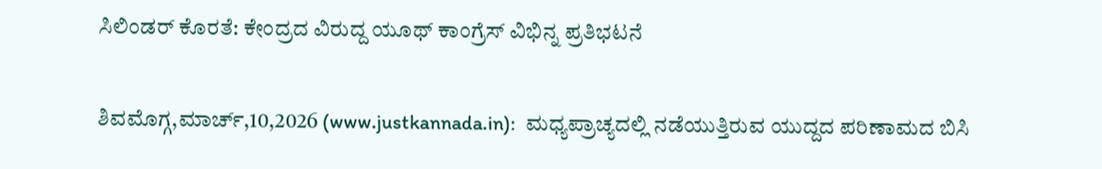ಸಿಲಿಂಡರ್ ಕೊರತೆ: ಕೇಂದ್ರದ ವಿರುದ್ದ ಯೂಥ್ ಕಾಂಗ್ರೆಸ್ ವಿಭಿನ್ನ ಪ್ರತಿಭಟನೆ

ಶಿವಮೊಗ್ಗ,ಮಾರ್ಚ್,10,2026 (www.justkannada.in):  ಮಧ್ಯಪ್ರಾಚ್ಯದಲ್ಲಿ ನಡೆಯುತ್ತಿರುವ ಯುದ್ದದ ಪರಿಣಾಮದ ಬಿಸಿ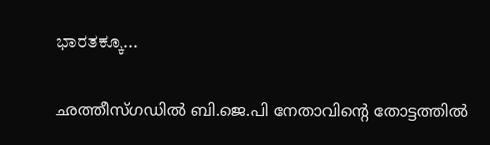ಭಾರತಕ್ಕೂ...

ഛത്തീസ്ഗഡില്‍ ബി.ജെ.പി നേതാവിന്റെ തോട്ടത്തില്‍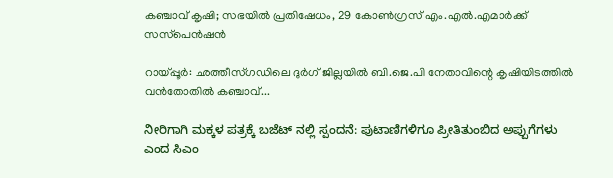കഞ്ചാവ് കൃഷി; സഭയില്‍ പ്രതിഷേധം, 29 കോണ്‍ഗ്രസ് എം.എല്‍.എമാര്‍ക്ക് സസ്‌പെന്‍ഷന്‍

റായ്പ്പൂര്‍: ഛത്തീസ്ഗഡിലെ ദുര്‍ഗ് ജില്ലയില്‍ ബി.ജെ.പി നേതാവിന്റെ കൃഷിയിടത്തില്‍ വന്‍തോതില്‍ കഞ്ചാവ്...

ನೀರಿಗಾಗಿ ಮಕ್ಕಳ ಪತ್ರಕ್ಕೆ ಬಜೆಟ್ ನಲ್ಲಿ ಸ್ಪಂದನೆ: ಪುಟಾಣಿಗಳಿಗೂ ಪ್ರೀತಿತುಂಬಿದ ಅಪ್ಪುಗೆಗಳು ಎಂದ ಸಿಎಂ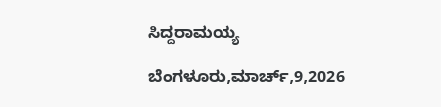ಸಿದ್ದರಾಮಯ್ಯ

ಬೆಂಗಳೂರು,ಮಾರ್ಚ್,9,2026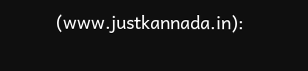(www.justkannada.in):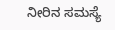ನೀರಿನ‌ ಸಮಸ್ಯೆ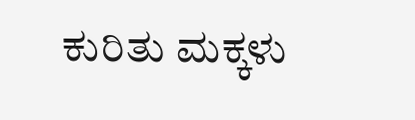ಕುರಿತು ಮಕ್ಕಳು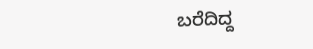ಬರೆದಿದ್ದ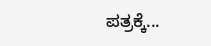ಪತ್ರಕ್ಕೆ...